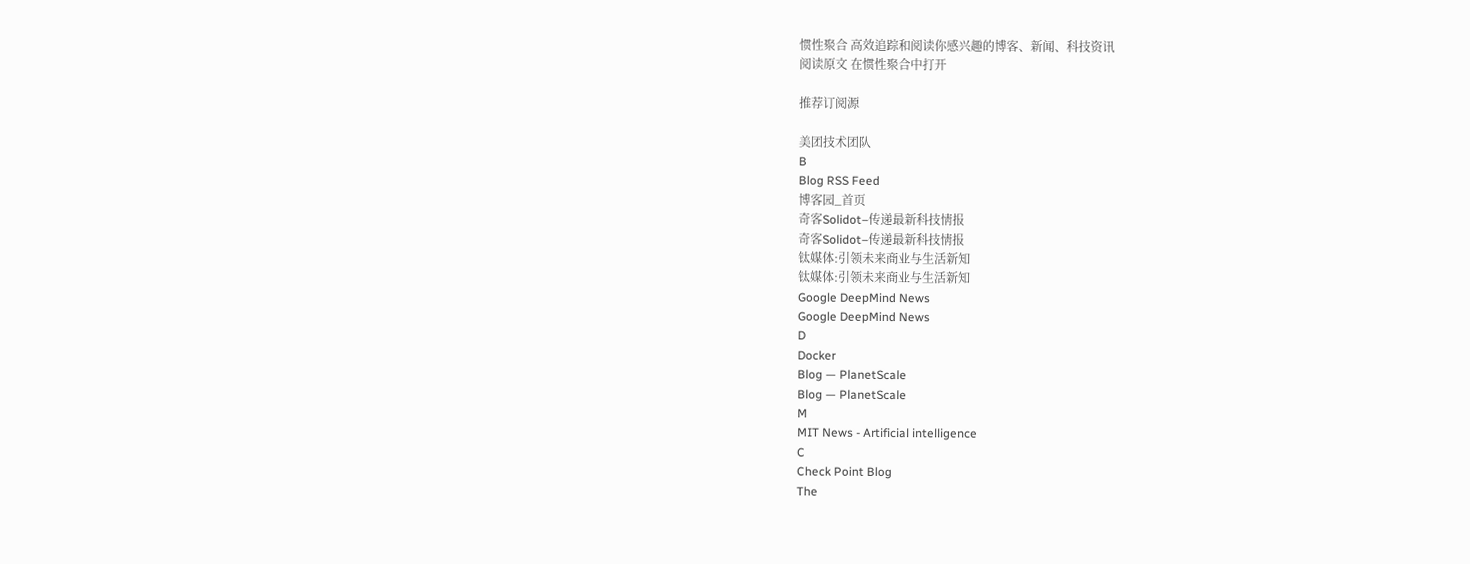惯性聚合 高效追踪和阅读你感兴趣的博客、新闻、科技资讯
阅读原文 在惯性聚合中打开

推荐订阅源

美团技术团队
B
Blog RSS Feed
博客园_首页
奇客Solidot–传递最新科技情报
奇客Solidot–传递最新科技情报
钛媒体:引领未来商业与生活新知
钛媒体:引领未来商业与生活新知
Google DeepMind News
Google DeepMind News
D
Docker
Blog — PlanetScale
Blog — PlanetScale
M
MIT News - Artificial intelligence
C
Check Point Blog
The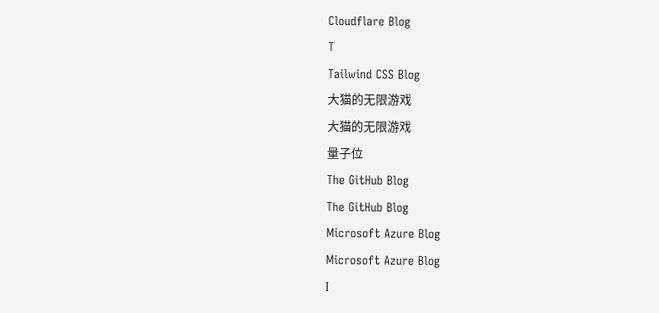Cloudflare Blog
T
Tailwind CSS Blog
大猫的无限游戏
大猫的无限游戏
量子位
The GitHub Blog
The GitHub Blog
Microsoft Azure Blog
Microsoft Azure Blog
I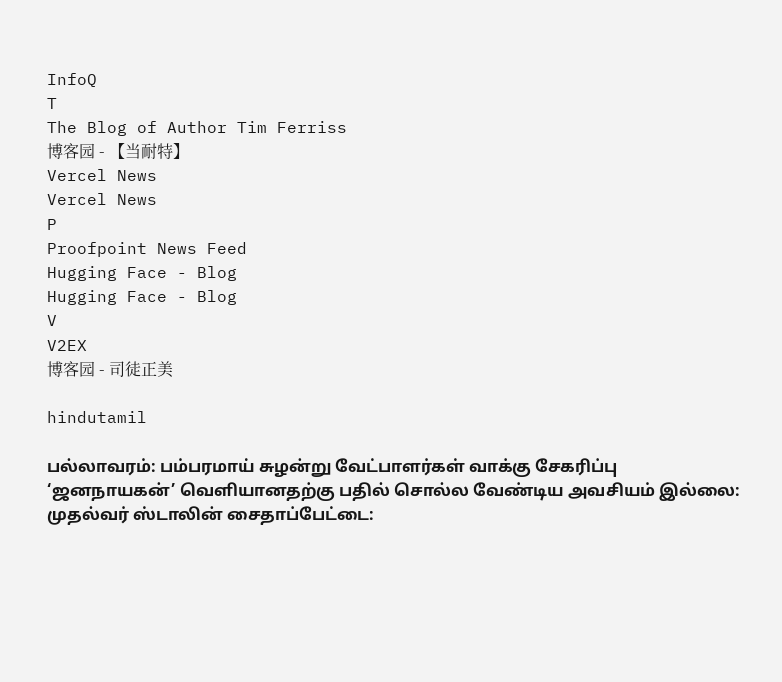InfoQ
T
The Blog of Author Tim Ferriss
博客园 - 【当耐特】
Vercel News
Vercel News
P
Proofpoint News Feed
Hugging Face - Blog
Hugging Face - Blog
V
V2EX
博客园 - 司徒正美

hindutamil

பல்லாவரம்: பம்பரமாய் சுழன்று வேட்பாளர்கள் வாக்கு சேகரிப்பு ‘ஜனநாயகன்’ வெளியானதற்கு பதில் சொல்ல வேண்டிய அவசியம் இல்லை: முதல்வர் ஸ்டாலின் சைதாப்பேட்டை: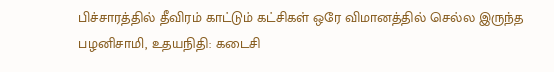பிச்சாரத்தில் தீவிரம் காட்டும் கட்சிகள் ஒரே விமானத்தில் செல்ல இருந்த பழனிசாமி, உதயநிதி: கடைசி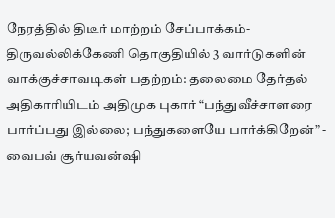நேரத்தில் திடீர் மாற்றம் சேப்பாக்கம்-திருவல்லிக்கேணி தொகுதியில் 3 வார்டுகளின் வாக்குச்சாவடிகள் பதற்றம்: தலைமை தேர்தல் அதிகாரியிடம் அதிமுக புகார் “பந்துவீச்சாளரை பார்ப்பது இல்லை; பந்துகளையே பார்க்கிறேன்” - வைபவ் சூர்யவன்ஷி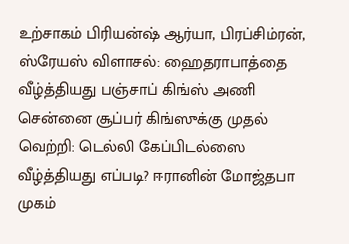உற்சாகம் பிரியன்ஷ் ஆர்யா, பிரப்சிம்ரன், ஸ்ரேயஸ் விளாசல்: ஹைதராபாத்தை வீழ்த்தியது பஞ்சாப் கிங்ஸ் அணி சென்னை சூப்பர் கிங்ஸுக்கு முதல் வெற்றி: டெல்லி கேப்பிடல்ஸை வீழ்த்தியது எப்படி? ஈரானின் மோஜ்தபா முகம்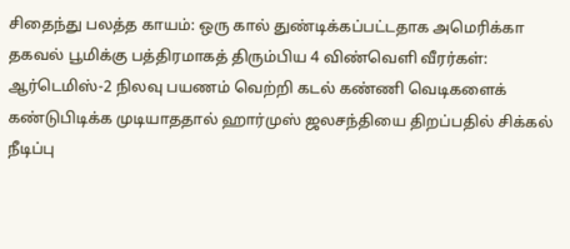சிதைந்து பலத்த காயம்: ஒரு கால் துண்டிக்கப்பட்டதாக அமெரிக்கா தகவல் பூமிக்கு பத்திரமாகத் திரும்பிய 4 விண்வெளி வீரர்கள்: ஆர்டெமிஸ்-2 நிலவு பயணம் வெற்றி கடல் கண்ணி வெடிகளைக் கண்டுபிடிக்க முடியாததால் ஹார்முஸ் ஜலசந்தியை திறப்பதில் சிக்கல் நீடிப்பு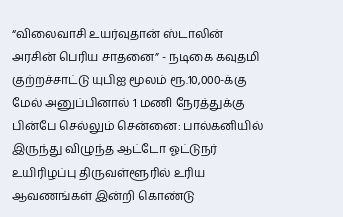“விலைவாசி உயர்வுதான் ஸ்டாலின் அரசின் பெரிய சாதனை” - நடிகை கவுதமி குற்றச்சாட்டு யுபிஐ மூலம் ரூ.10,000-க்கு மேல் அனுப்பினால் 1 மணி நேரத்துக்கு பின்பே செல்லும் சென்னை: பால்கனியில் இருந்து விழுந்த ஆட்டோ ஓட்டுநர் உயிரிழப்பு திருவள்ளூரில் உரிய ஆவணங்கள் இன்றி கொண்டு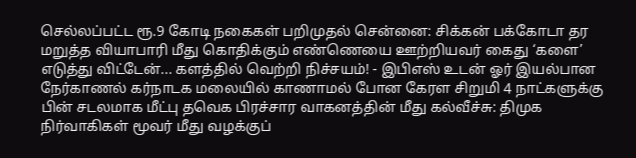செல்லப்பட்ட ரூ.9 கோடி நகைகள் பறிமுதல் சென்னை: சிக்கன் பக்கோடா தர மறுத்த வியாபாரி மீது கொதிக்கும் எண்ணெயை ஊற்றியவர் கைது ‘களை’ எடுத்து விட்டேன்... களத்தில் வெற்றி நிச்சயம்! - இபிஎஸ் உடன் ஓர் இயல்பான நேர்காணல் கர்நாடக மலையில் காணாமல் போன கேரள சிறுமி 4 நாட்களுக்கு பின் சடலமாக மீட்பு தவெக பிரச்சார வாகனத்தின் மீது கல்வீச்சு: திமுக நிர்வாகிகள் மூவர் மீது வழக்குப்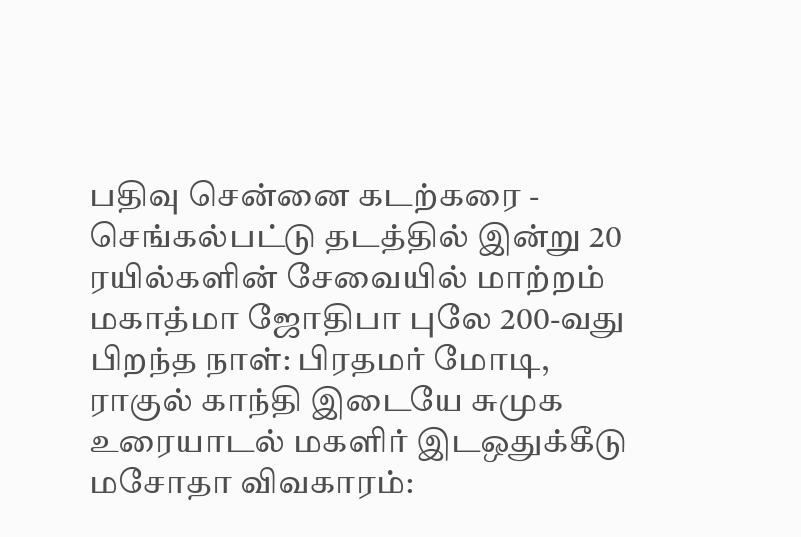பதிவு சென்னை கடற்கரை - செங்கல்பட்டு தடத்தில் இன்று 20 ரயில்களின் சேவையில் மாற்றம் மகாத்மா ஜோதிபா புலே 200-வது பிறந்த நாள்: பிரதமர் மோடி, ராகுல் காந்தி இடையே சுமுக உரையாடல் மகளிர் இடஒதுக்கீடு மசோதா விவகாரம்: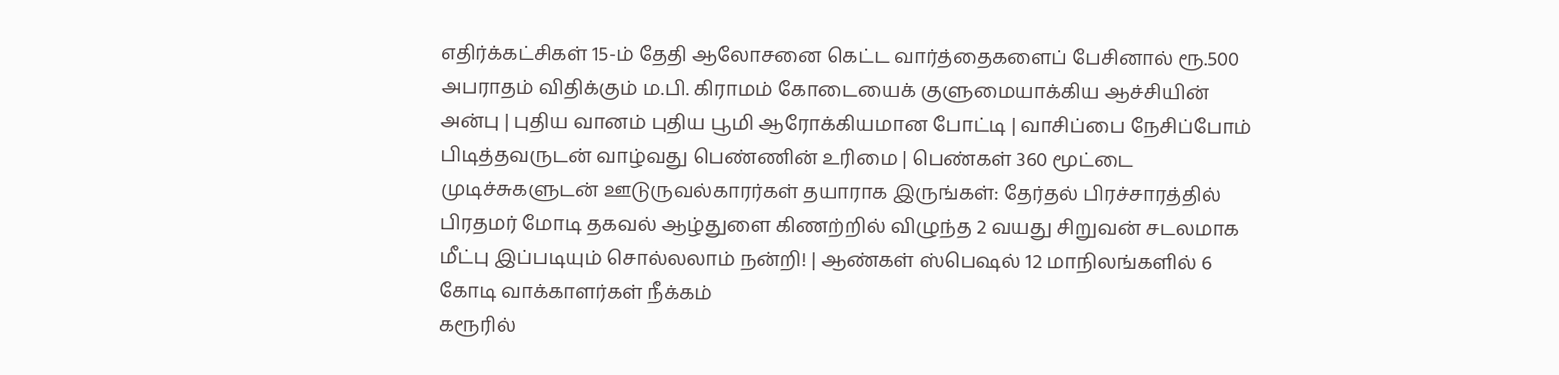எதிர்க்கட்சிகள் 15-ம் தேதி ஆலோசனை கெட்ட வார்த்தைகளைப் பேசினால் ரூ.500 அபராதம் விதிக்கும் ம.பி. கிராமம் கோடையைக் குளுமையாக்கிய ஆச்சியின் அன்பு | புதிய வானம் புதிய பூமி ஆரோக்கியமான போட்டி | வாசிப்பை நேசிப்போம் பிடித்தவருடன் வாழ்வது பெண்ணின் உரிமை | பெண்கள் 360 மூட்டை முடிச்சுகளுடன் ஊடுருவல்காரர்கள் தயாராக இருங்கள்: தேர்தல் பிரச்சாரத்தில் பிரதமர் மோடி தகவல் ஆழ்துளை கிணற்றில் விழுந்த 2 வயது சிறுவன் சடலமாக மீட்பு இப்படியும் சொல்லலாம் நன்றி! | ஆண்கள் ஸ்பெஷல் 12 மாநிலங்களில் 6 கோடி வாக்காளர்கள் நீக்கம்
கரூரில்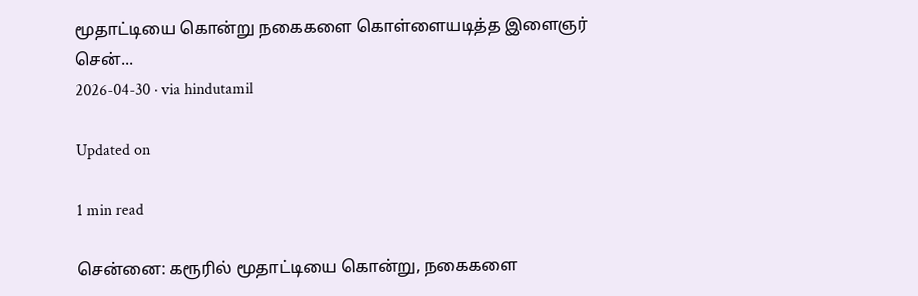மூதாட்டியை கொன்று நகைகளை கொள்ளையடித்த இளைஞர் சென்...
2026-04-30 · via hindutamil

Updated on

1 min read

சென்னை: கரூரில் மூதாட்டியை கொன்று, நகைகளை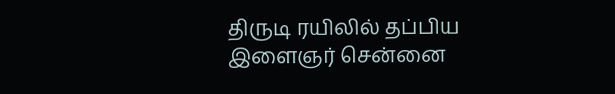திருடி ரயிலில் தப்பிய இளைஞர் சென்னை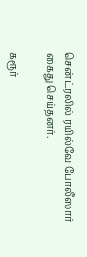சென்ட்ரலில் ரயில்வே போலீஸார் கைது செய்தனர்.

கரூர்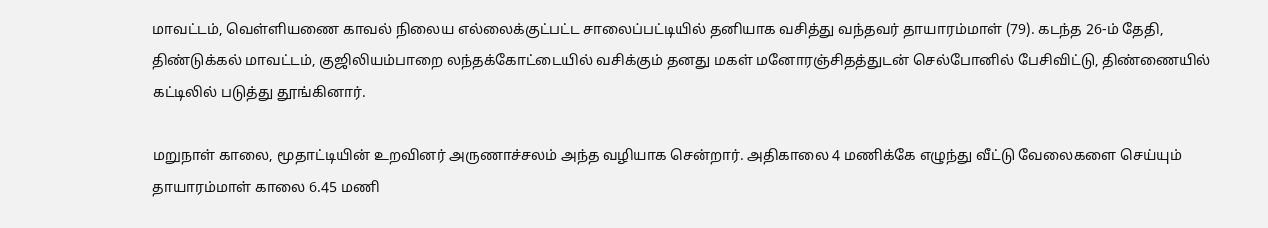மாவட்டம், வெள்ளியணை காவல் நிலைய எல்லைக்குட்பட்ட சாலைப்பட்டியில் தனியாக வசித்து வந்தவர் தாயாரம்மாள் (79). கடந்த 26-ம் தேதி, திண்டுக்கல் மாவட்டம், குஜிலியம்பாறை லந்தக்கோட்டையில் வசிக்கும் தனது மகள் மனோரஞ்சிதத்துடன் செல்போனில் பேசிவிட்டு, திண்ணையில் கட்டிலில் படுத்து தூங்கினார்.

மறுநாள் காலை, மூதாட்டியின் உறவினர் அருணாச்சலம் அந்த வழியாக சென்றார். அதிகாலை 4 மணிக்கே எழுந்து வீட்டு வேலைகளை செய்யும் தாயாரம்மாள் காலை 6.45 மணி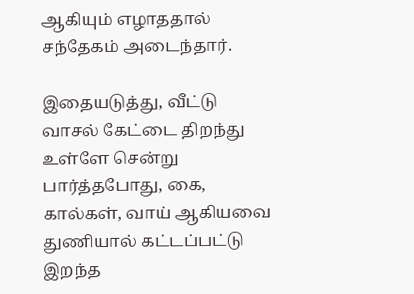ஆகியும் எழாததால் சந்தேகம் அடைந்தார்.

இதையடுத்து, வீட்டு வாசல் கேட்டை திறந்து உள்ளே சென்று பார்த்தபோது, கை, கால்கள், வாய் ஆகியவை துணியால் கட்டப்பட்டு இறந்த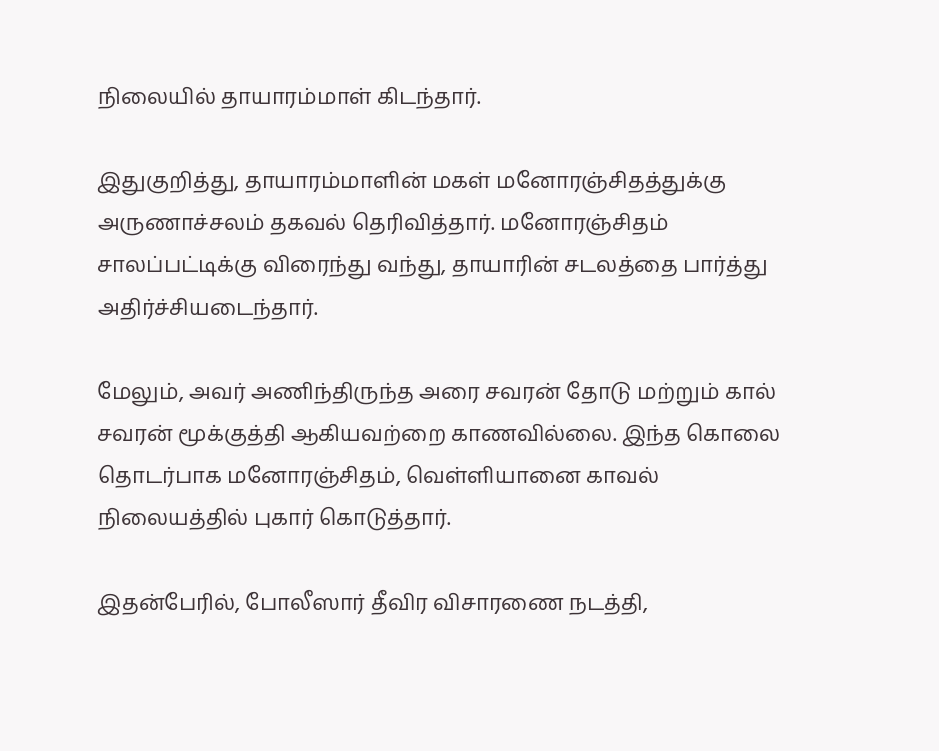நிலையில் தாயாரம்மாள் கிடந்தார்.

இதுகுறித்து, தாயாரம்மாளின் மகள் மனோரஞ்சிதத்துக்கு அருணாச்சலம் தகவல் தெரிவித்தார். மனோரஞ்சிதம் சாலப்பட்டிக்கு விரைந்து வந்து, தாயாரின் சடலத்தை பார்த்து அதிர்ச்சியடைந்தார்.

மேலும், அவர் அணிந்திருந்த அரை சவரன் தோடு மற்றும் கால் சவரன் மூக்குத்தி ஆகியவற்றை காணவில்லை. இந்த கொலை தொடர்பாக மனோரஞ்சிதம், வெள்ளியானை காவல் நிலையத்தில் புகார் கொடுத்தார்.

இதன்பேரில், போலீஸார் தீவிர விசாரணை நடத்தி,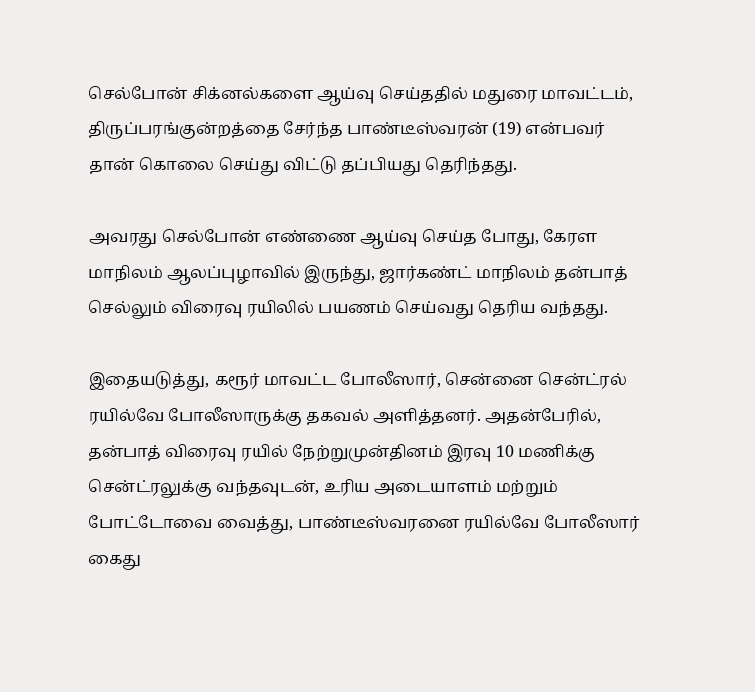செல்போன் சிக்னல்களை ஆய்வு செய்ததில் மதுரை மாவட்டம், திருப்பரங்குன்றத்தை சேர்ந்த பாண்டீஸ்வரன் (19) என்பவர் தான் கொலை செய்து விட்டு தப்பியது தெரிந்தது.

அவரது செல்போன் எண்ணை ஆய்வு செய்த போது, கேரள மாநிலம் ஆலப்புழாவில் இருந்து, ஜார்கண்ட் மாநிலம் தன்பாத் செல்லும் விரைவு ரயிலில் பயணம் செய்வது தெரிய வந்தது.

இதையடுத்து, கரூர் மாவட்ட போலீஸார், சென்னை சென்ட்ரல் ரயில்வே போலீஸாருக்கு தகவல் அளித்தனர். அதன்பேரில், தன்பாத் விரைவு ரயில் நேற்றுமுன்தினம் இரவு 10 மணிக்கு சென்ட்ரலுக்கு வந்தவுடன், உரிய அடையாளம் மற்றும் போட்டோவை வைத்து, பாண்டீஸ்வரனை ரயில்வே போலீஸார் கைது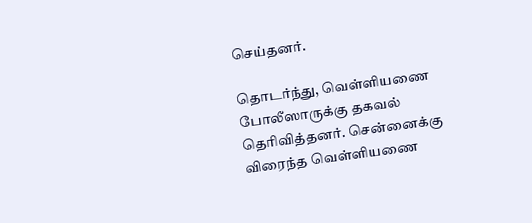செய்தனர்.

தொடர்ந்து, வெள்ளியணை போலீஸாருக்கு தகவல் தெரிவித்தனர். சென்னைக்கு விரைந்த வெள்ளியணை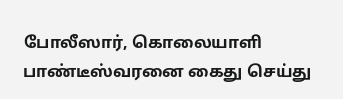போலீஸார், கொலையாளி பாண்டீஸ்வரனை கைது செய்து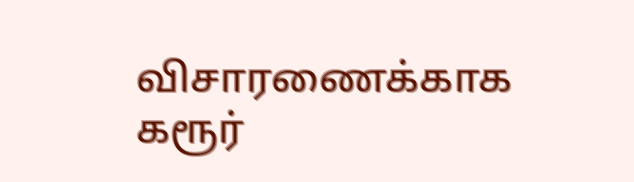விசாரணைக்காக கரூர்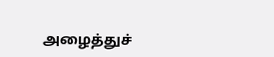அழைத்துச்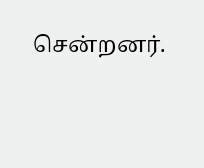சென்றனர்.